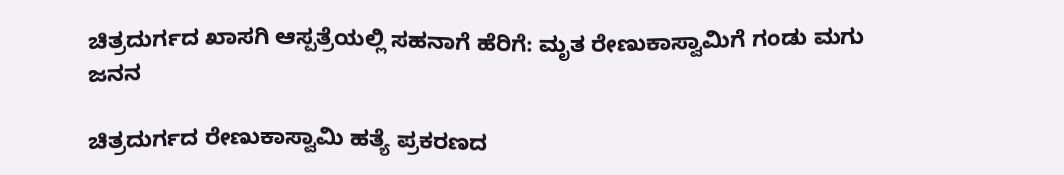ಚಿತ್ರದುರ್ಗದ ಖಾಸಗಿ ಆಸ್ಪತ್ರೆಯಲ್ಲಿ ಸಹನಾಗೆ ಹೆರಿಗೆ: ಮೃತ ರೇಣುಕಾಸ್ವಾಮಿಗೆ ಗಂಡು ಮಗು ಜನನ

ಚಿತ್ರದುರ್ಗದ ರೇಣುಕಾಸ್ವಾಮಿ ಹತ್ಯೆ ಪ್ರಕರಣದ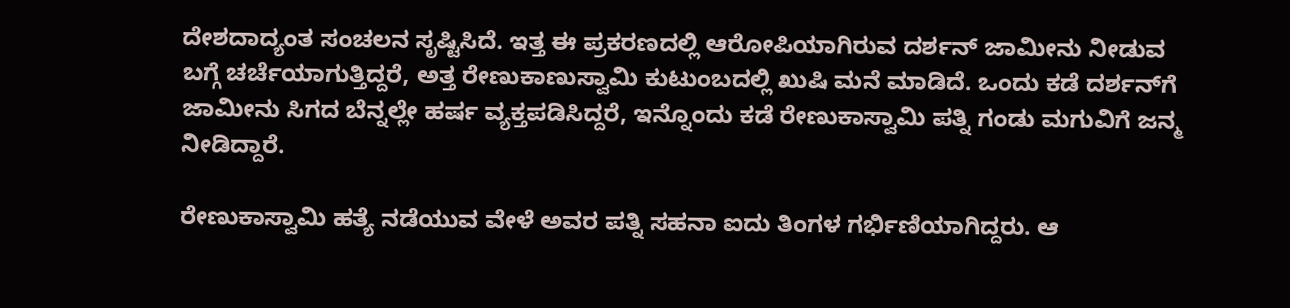ದೇಶದಾದ್ಯಂತ ಸಂಚಲನ ಸೃಷ್ಟಿಸಿದೆ. ಇತ್ತ ಈ ಪ್ರಕರಣದಲ್ಲಿ ಆರೋಪಿಯಾಗಿರುವ ದರ್ಶನ್ ಜಾಮೀನು ನೀಡುವ ಬಗ್ಗೆ ಚರ್ಚೆಯಾಗುತ್ತಿದ್ದರೆ, ಅತ್ತ ರೇಣುಕಾಣುಸ್ವಾಮಿ ಕುಟುಂಬದಲ್ಲಿ ಖುಷಿ ಮನೆ ಮಾಡಿದೆ. ಒಂದು ಕಡೆ ದರ್ಶನ್‌ಗೆ ಜಾಮೀನು ಸಿಗದ ಬೆನ್ನಲ್ಲೇ ಹರ್ಷ ವ್ಯಕ್ತಪಡಿಸಿದ್ದರೆ, ಇನ್ನೊಂದು ಕಡೆ ರೇಣುಕಾಸ್ವಾಮಿ ಪತ್ನಿ ಗಂಡು ಮಗುವಿಗೆ ಜನ್ಮ ನೀಡಿದ್ದಾರೆ.

ರೇಣುಕಾಸ್ವಾಮಿ ಹತ್ಯೆ ನಡೆಯುವ ವೇಳೆ ಅವರ ಪತ್ನಿ ಸಹನಾ ಐದು ತಿಂಗಳ ಗರ್ಭಿಣಿಯಾಗಿದ್ದರು. ಆ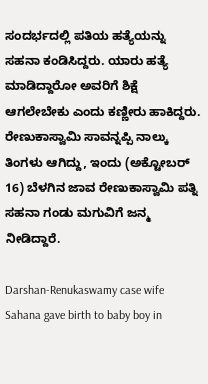ಸಂದರ್ಭದಲ್ಲಿ ಪತಿಯ ಹತ್ಯೆಯನ್ನು ಸಹನಾ ಕಂಡಿಸಿದ್ದರು. ಯಾರು ಹತ್ಯೆ ಮಾಡಿದ್ದಾರೋ ಅವರಿಗೆ ಶಿಕ್ಷೆ ಆಗಲೇಬೇಕು ಎಂದು ಕಣ್ಣೀರು ಹಾಕಿದ್ದರು. ರೇಣುಕಾಸ್ವಾಮಿ ಸಾವನ್ನಪ್ಪಿ ನಾಲ್ಕು ತಿಂಗಳು ಆಗಿದ್ದು, ಇಂದು (ಅಕ್ಟೋಬರ್ 16) ಬೆಳಗಿನ ಜಾವ ರೇಣುಕಾಸ್ವಾಮಿ ಪತ್ನಿ ಸಹನಾ ಗಂಡು ಮಗುವಿಗೆ ಜನ್ಮ ನೀಡಿದ್ದಾರೆ.

Darshan-Renukaswamy case wife Sahana gave birth to baby boy in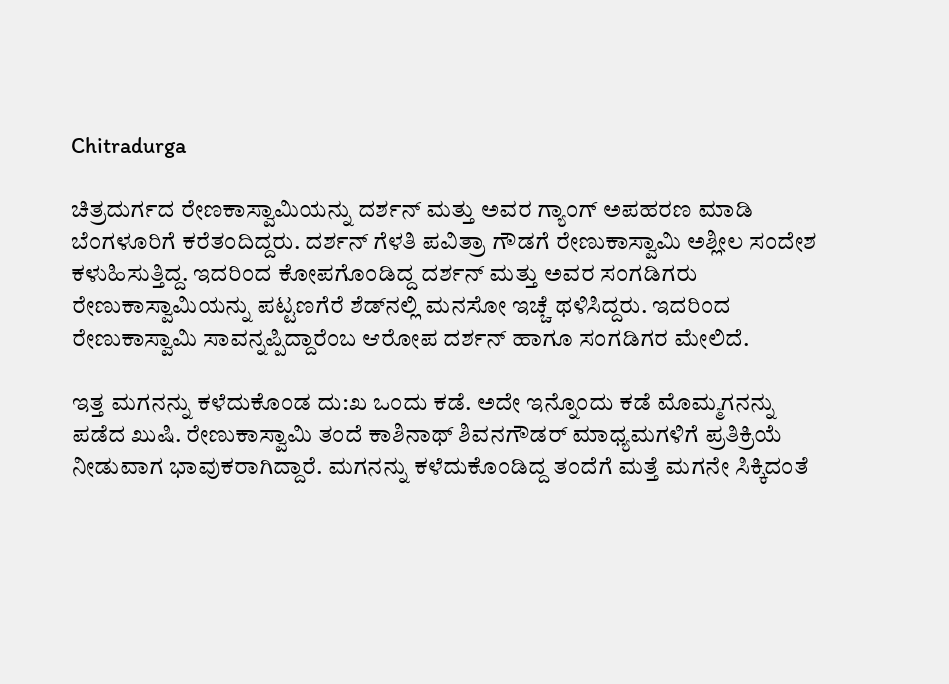Chitradurga

ಚಿತ್ರದುರ್ಗದ ರೇಣಕಾಸ್ವಾಮಿಯನ್ನು ದರ್ಶನ್ ಮತ್ತು ಅವರ ಗ್ಯಾಂಗ್ ಅಪಹರಣ ಮಾಡಿ ಬೆಂಗಳೂರಿಗೆ ಕರೆತಂದಿದ್ದರು. ದರ್ಶನ್ ಗೆಳತಿ ಪವಿತ್ರಾ ಗೌಡಗೆ ರೇಣುಕಾಸ್ವಾಮಿ ಅಶ್ಲೀಲ ಸಂದೇಶ ಕಳುಹಿಸುತ್ತಿದ್ದ. ಇದರಿಂದ ಕೋಪಗೊಂಡಿದ್ದ ದರ್ಶನ್ ಮತ್ತು ಅವರ ಸಂಗಡಿಗರು ರೇಣುಕಾಸ್ವಾಮಿಯನ್ನು ಪಟ್ಟಣಗೆರೆ ಶೆಡ್‌ನಲ್ಲಿ ಮನಸೋ ಇಚ್ಚೆ ಥಳಿಸಿದ್ದರು. ಇದರಿಂದ ರೇಣುಕಾಸ್ವಾಮಿ ಸಾವನ್ನಪ್ಪಿದ್ದಾರೆಂಬ ಆರೋಪ ದರ್ಶನ್ ಹಾಗೂ ಸಂಗಡಿಗರ ಮೇಲಿದೆ.

ಇತ್ತ ಮಗನನ್ನು ಕಳೆದುಕೊಂಡ ದು:ಖ ಒಂದು ಕಡೆ. ಅದೇ ಇನ್ನೊಂದು ಕಡೆ ಮೊಮ್ಮಗನನ್ನು ಪಡೆದ ಖುಷಿ. ರೇಣುಕಾಸ್ವಾಮಿ ತಂದೆ ಕಾಶಿನಾಥ್ ಶಿವನಗೌಡರ್ ಮಾಧ್ಯಮಗಳಿಗೆ ಪ್ರತಿಕ್ರಿಯೆ ನೀಡುವಾಗ ಭಾವುಕರಾಗಿದ್ದಾರೆ. ಮಗನನ್ನು ಕಳೆದುಕೊಂಡಿದ್ದ ತಂದೆಗೆ ಮತ್ತೆ ಮಗನೇ ಸಿಕ್ಕಿದಂತೆ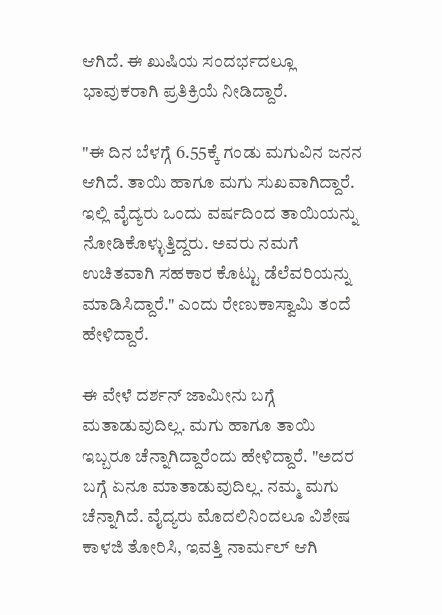ಆಗಿದೆ. ಈ ಖುಷಿಯ ಸಂದರ್ಭದಲ್ಲೂ ಭಾವುಕರಾಗಿ ಪ್ರತಿಕ್ರಿಯೆ ನೀಡಿದ್ದಾರೆ.

"ಈ ದಿನ ಬೆಳಗ್ಗೆ 6.55ಕ್ಕೆ ಗಂಡು ಮಗುವಿನ ಜನನ ಆಗಿದೆ. ತಾಯಿ ಹಾಗೂ ಮಗು ಸುಖವಾಗಿದ್ದಾರೆ. ಇಲ್ಲಿ ವೈದ್ಯರು ಒಂದು ವರ್ಷದಿಂದ ತಾಯಿಯನ್ನು ನೋಡಿಕೊಳ್ಳುತ್ತಿದ್ದರು. ಅವರು ನಮಗೆ ಉಚಿತವಾಗಿ ಸಹಕಾರ ಕೊಟ್ಟು ಡೆಲೆವರಿಯನ್ನು ಮಾಡಿಸಿದ್ದಾರೆ." ಎಂದು ರೇಣುಕಾಸ್ವಾಮಿ ತಂದೆ ಹೇಳಿದ್ದಾರೆ.

ಈ ವೇಳೆ ದರ್ಶನ್ ಜಾಮೀನು ಬಗ್ಗೆ ಮತಾಡುವುದಿಲ್ಲ. ಮಗು ಹಾಗೂ ತಾಯಿ ಇಬ್ಬರೂ ಚೆನ್ನಾಗಿದ್ದಾರೆಂದು ಹೇಳಿದ್ದಾರೆ. "ಅದರ ಬಗ್ಗೆ ಏನೂ ಮಾತಾಡುವುದಿಲ್ಲ. ನಮ್ಮ ಮಗು ಚೆನ್ನಾಗಿದೆ. ವೈದ್ಯರು ಮೊದಲಿನಿಂದಲೂ ವಿಶೇಷ ಕಾಳಜಿ ತೋರಿಸಿ, ಇವತ್ತಿ ನಾರ್ಮಲ್ ಆಗಿ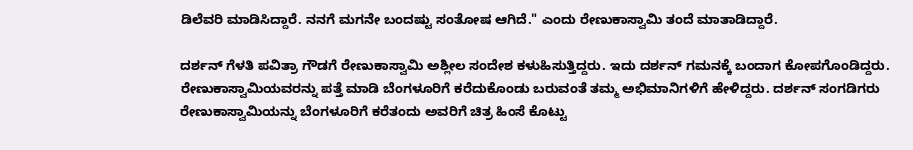ಡಿಲೆವರಿ ಮಾಡಿಸಿದ್ದಾರೆ. ನನಗೆ ಮಗನೇ ಬಂದಷ್ಟು ಸಂತೋಷ ಆಗಿದೆ." ಎಂದು ರೇಣುಕಾಸ್ವಾಮಿ ತಂದೆ ಮಾತಾಡಿದ್ದಾರೆ.

ದರ್ಶನ್ ಗೆಳತಿ ಪವಿತ್ರಾ ಗೌಡಗೆ ರೇಣುಕಾಸ್ವಾಮಿ ಅಶ್ಲೀಲ ಸಂದೇಶ ಕಳುಹಿಸುತ್ತಿದ್ದರು. ಇದು ದರ್ಶನ್ ಗಮನಕ್ಕೆ ಬಂದಾಗ ಕೋಪಗೊಂಡಿದ್ದರು. ರೇಣುಕಾಸ್ವಾಮಿಯವರನ್ನು ಪತ್ತೆ ಮಾಡಿ ಬೆಂಗಳೂರಿಗೆ ಕರೆದುಕೊಂಡು ಬರುವಂತೆ ತಮ್ಮ ಅಭಿಮಾನಿಗಳಿಗೆ ಹೇಳಿದ್ದರು. ದರ್ಶನ್ ಸಂಗಡಿಗರು ರೇಣುಕಾಸ್ವಾಮಿಯನ್ನು ಬೆಂಗಳೂರಿಗೆ ಕರೆತಂದು ಅವರಿಗೆ ಚಿತ್ರ ಹಿಂಸೆ ಕೊಟ್ಟು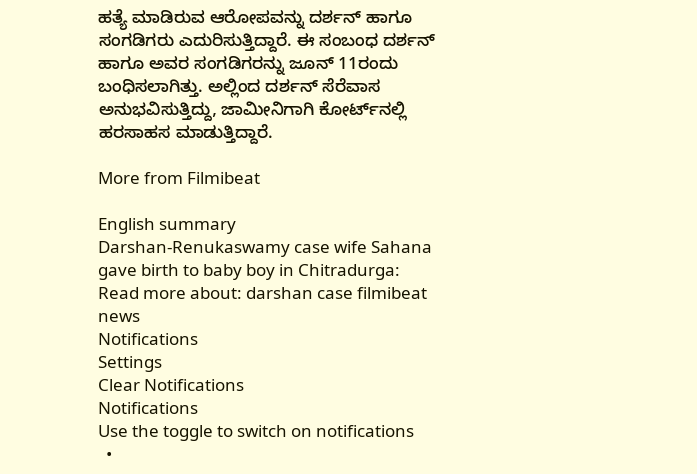ಹತ್ಯೆ ಮಾಡಿರುವ ಆರೋಪವನ್ನು ದರ್ಶನ್ ಹಾಗೂ ಸಂಗಡಿಗರು ಎದುರಿಸುತ್ತಿದ್ದಾರೆ. ಈ ಸಂಬಂಧ ದರ್ಶನ್ ಹಾಗೂ ಅವರ ಸಂಗಡಿಗರನ್ನು ಜೂನ್ 11ರಂದು ಬಂಧಿಸಲಾಗಿತ್ತು. ಅಲ್ಲಿಂದ ದರ್ಶನ್ ಸೆರೆವಾಸ ಅನುಭವಿಸುತ್ತಿದ್ದು, ಜಾಮೀನಿಗಾಗಿ ಕೋರ್ಟ್‌ನಲ್ಲಿ ಹರಸಾಹಸ ಮಾಡುತ್ತಿದ್ದಾರೆ.

More from Filmibeat

English summary
Darshan-Renukaswamy case wife Sahana gave birth to baby boy in Chitradurga:
Read more about: darshan case filmibeat news
Notifications
Settings
Clear Notifications
Notifications
Use the toggle to switch on notifications
  •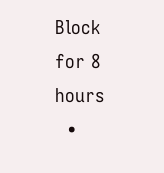Block for 8 hours
  •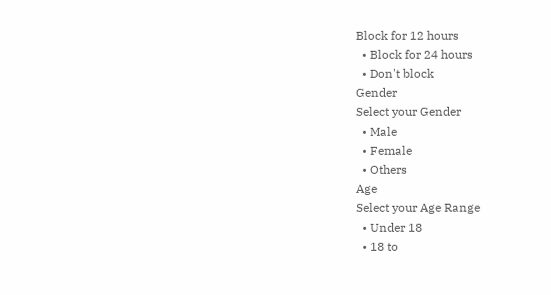Block for 12 hours
  • Block for 24 hours
  • Don't block
Gender
Select your Gender
  • Male
  • Female
  • Others
Age
Select your Age Range
  • Under 18
  • 18 to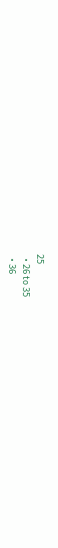25
  • 26 to 35
  • 36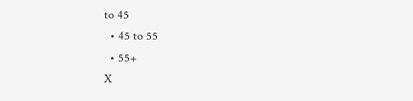to 45
  • 45 to 55
  • 55+
X